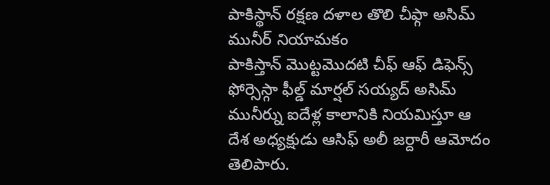పాకిస్థాన్ రక్షణ దళాల తొలి చీఫ్గా అసిమ్ మునీర్ నియామకం
పాకిస్తాన్ మొట్టమొదటి చీఫ్ ఆఫ్ డిఫెన్స్ ఫోర్సెస్గా ఫీల్డ్ మార్షల్ సయ్యద్ అసిమ్ మునీర్ను ఐదేళ్ల కాలానికి నియమిస్తూ ఆ దేశ అధ్యక్షుడు ఆసిఫ్ అలీ జర్దారీ ఆమోదం తెలిపారు.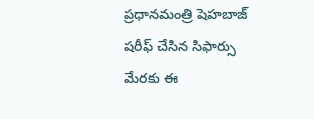ప్రధానమంత్రి షెహబాజ్ షరీఫ్ చేసిన సిఫార్సు మేరకు ఈ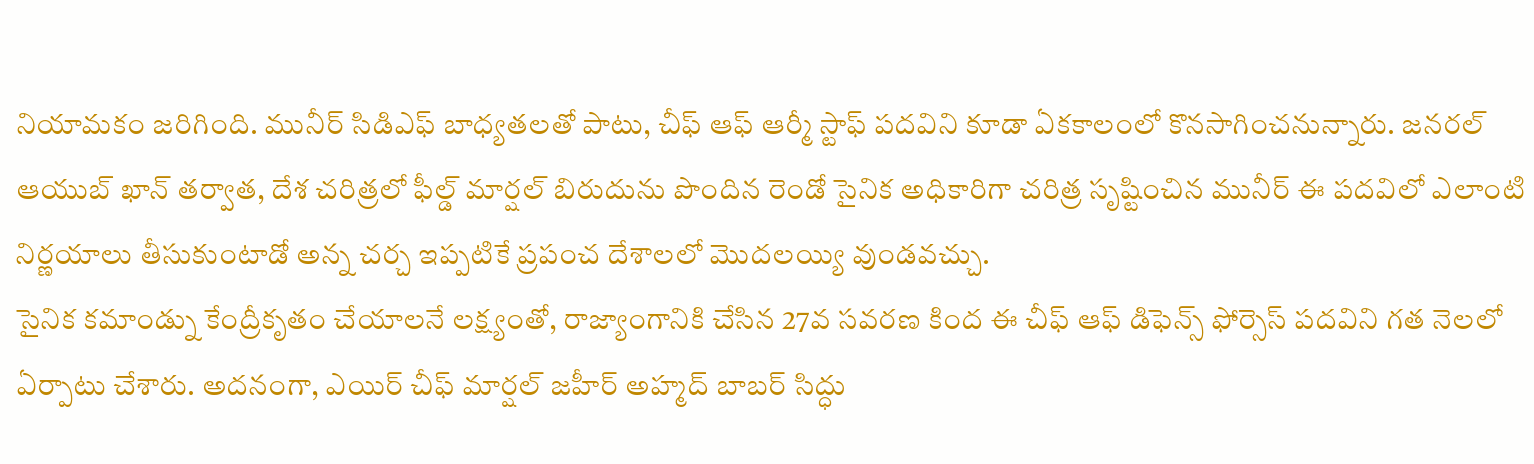నియామకం జరిగింది. మునీర్ సిడిఎఫ్ బాధ్యతలతో పాటు, చీఫ్ ఆఫ్ ఆర్మీ స్టాఫ్ పదవిని కూడా ఏకకాలంలో కొనసాగించనున్నారు. జనరల్ ఆయుబ్ ఖాన్ తర్వాత, దేశ చరిత్రలో ఫీల్డ్ మార్షల్ బిరుదును పొందిన రెండో సైనిక అధికారిగా చరిత్ర సృష్టించిన మునీర్ ఈ పదవిలో ఎలాంటి నిర్ణయాలు తీసుకుంటాడో అన్న చర్చ ఇప్పటికే ప్రపంచ దేశాలలో మొదలయ్యి వుండవచ్చు.
సైనిక కమాండ్ను కేంద్రీకృతం చేయాలనే లక్ష్యంతో, రాజ్యాంగానికి చేసిన 27వ సవరణ కింద ఈ చీఫ్ ఆఫ్ డిఫెన్స్ ఫోర్సెస్ పదవిని గత నెలలో ఏర్పాటు చేశారు. అదనంగా, ఎయిర్ చీఫ్ మార్షల్ జహీర్ అహ్మద్ బాబర్ సిద్ధు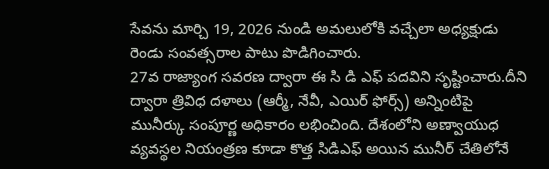సేవను మార్చి 19, 2026 నుండి అమలులోకి వచ్చేలా అధ్యక్షుడు రెండు సంవత్సరాల పాటు పొడిగించారు.
27వ రాజ్యాంగ సవరణ ద్వారా ఈ సి డి ఎఫ్ పదవిని సృష్టించారు.దీని ద్వారా త్రివిధ దళాలు (ఆర్మీ, నేవీ, ఎయిర్ ఫోర్స్) అన్నింటిపై మునీర్కు సంపూర్ణ అధికారం లభించింది. దేశంలోని అణ్వాయుధ వ్యవస్థల నియంత్రణ కూడా కొత్త సిడిఎఫ్ అయిన మునీర్ చేతిలోనే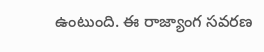ఉంటుంది. ఈ రాజ్యాంగ సవరణ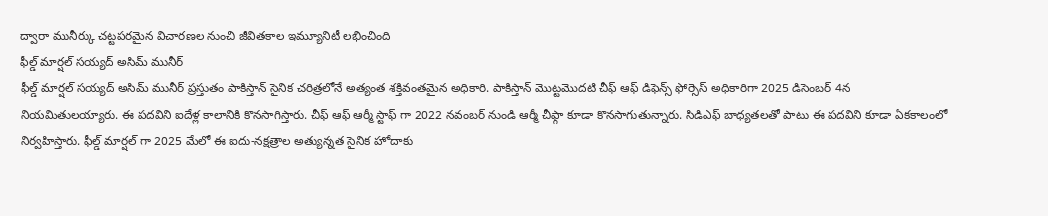ద్వారా మునీర్కు చట్టపరమైన విచారణల నుంచి జీవితకాల ఇమ్యూనిటీ లభించింది
ఫీల్డ్ మార్షల్ సయ్యద్ అసిమ్ మునీర్
ఫీల్డ్ మార్షల్ సయ్యద్ అసిమ్ మునీర్ ప్రస్తుతం పాకిస్తాన్ సైనిక చరిత్రలోనే అత్యంత శక్తివంతమైన అధికారి. పాకిస్తాన్ మొట్టమొదటి చీఫ్ ఆఫ్ డిఫెన్స్ ఫోర్సెస్ అధికారిగా 2025 డిసెంబర్ 4న నియమితులయ్యారు. ఈ పదవిని ఐదేళ్ల కాలానికి కొనసాగిస్తారు. చీఫ్ ఆఫ్ ఆర్మీ స్టాఫ్ గా 2022 నవంబర్ నుండి ఆర్మీ చీఫ్గా కూడా కొనసాగుతున్నారు. సిడిఎఫ్ బాధ్యతలతో పాటు ఈ పదవిని కూడా ఏకకాలంలో నిర్వహిస్తారు. ఫీల్డ్ మార్షల్ గా 2025 మేలో ఈ ఐదు-నక్షత్రాల అత్యున్నత సైనిక హోదాకు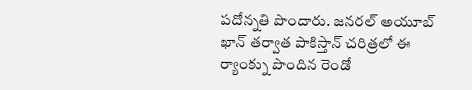పదోన్నతి పొందారు. జనరల్ అయూబ్ ఖాన్ తర్వాత పాకిస్తాన్ చరిత్రలో ఈ ర్యాంక్ను పొందిన రెండో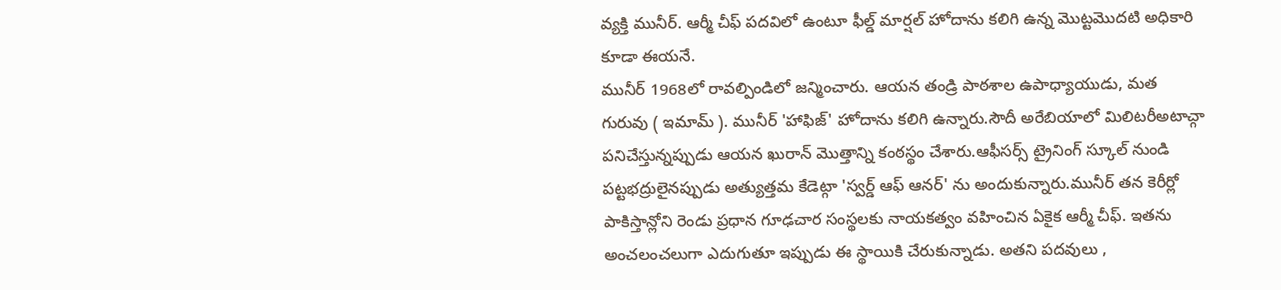వ్యక్తి మునీర్. ఆర్మీ చీఫ్ పదవిలో ఉంటూ ఫీల్డ్ మార్షల్ హోదాను కలిగి ఉన్న మొట్టమొదటి అధికారి కూడా ఈయనే.
మునీర్ 1968లో రావల్పిండిలో జన్మించారు. ఆయన తండ్రి పాఠశాల ఉపాధ్యాయుడు, మత గురువు ( ఇమామ్ ). మునీర్ 'హాఫిజ్' హోదాను కలిగి ఉన్నారు.సౌదీ అరేబియాలో మిలిటరీఅటాచ్గా పనిచేస్తున్నప్పుడు ఆయన ఖురాన్ మొత్తాన్ని కంఠస్థం చేశారు.ఆఫీసర్స్ ట్రైనింగ్ స్కూల్ నుండి పట్టభద్రులైనప్పుడు అత్యుత్తమ కేడెట్గా 'స్వర్డ్ ఆఫ్ ఆనర్' ను అందుకున్నారు.మునీర్ తన కెరీర్లో పాకిస్తాన్లోని రెండు ప్రధాన గూఢచార సంస్థలకు నాయకత్వం వహించిన ఏకైక ఆర్మీ చీఫ్. ఇతను అంచలంచలుగా ఎదుగుతూ ఇప్పుడు ఈ స్థాయికి చేరుకున్నాడు. అతని పదవులు ,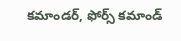కమాండర్, ఫోర్స్ కమాండ్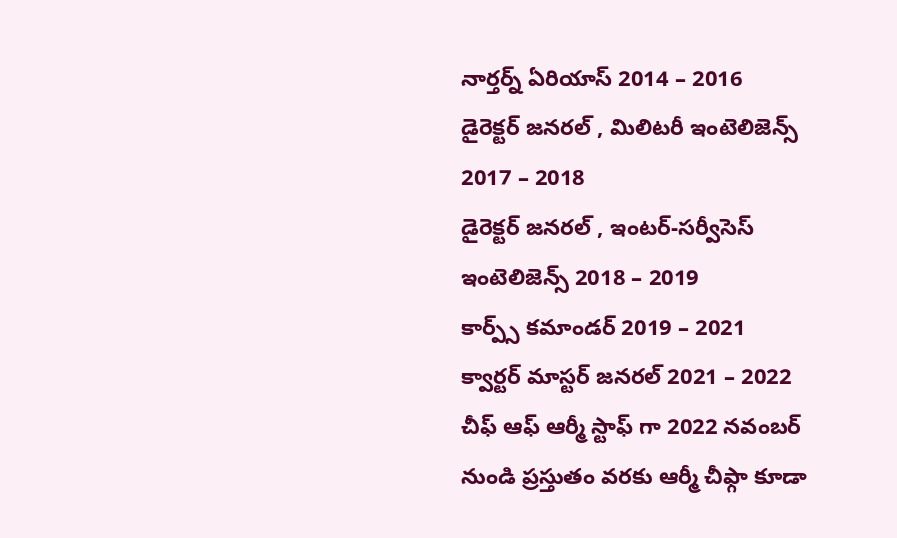నార్తర్న్ ఏరియాస్ 2014 – 2016
డైరెక్టర్ జనరల్ , మిలిటరీ ఇంటెలిజెన్స్ 2017 – 2018
డైరెక్టర్ జనరల్ , ఇంటర్-సర్వీసెస్ ఇంటెలిజెన్స్ 2018 – 2019
కార్ప్స్ కమాండర్ 2019 – 2021
క్వార్టర్ మాస్టర్ జనరల్ 2021 – 2022
చీఫ్ ఆఫ్ ఆర్మీ స్టాఫ్ గా 2022 నవంబర్ నుండి ప్రస్తుతం వరకు ఆర్మీ చీఫ్గా కూడా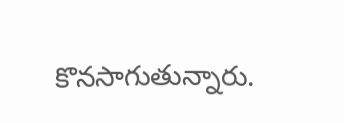కొనసాగుతున్నారు.